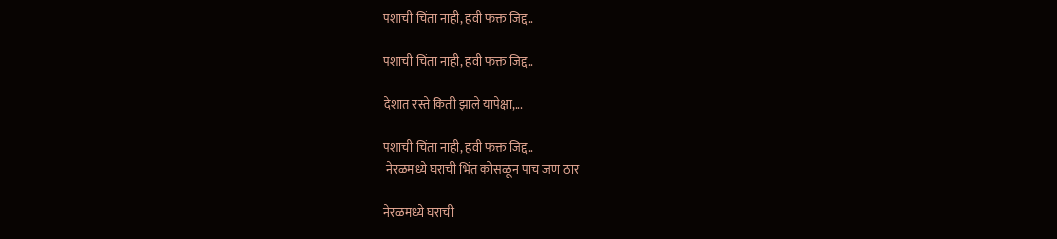पशाची चिंता नाही, हवी फक्त जिद्द..

पशाची चिंता नाही, हवी फक्त जिद्द..

देशात रस्ते किती झाले यापेक्षा,...

पशाची चिंता नाही, हवी फक्त जिद्द..
 नेरळमध्ये घराची भिंत कोसळून पाच जण ठार

नेरळमध्ये घराची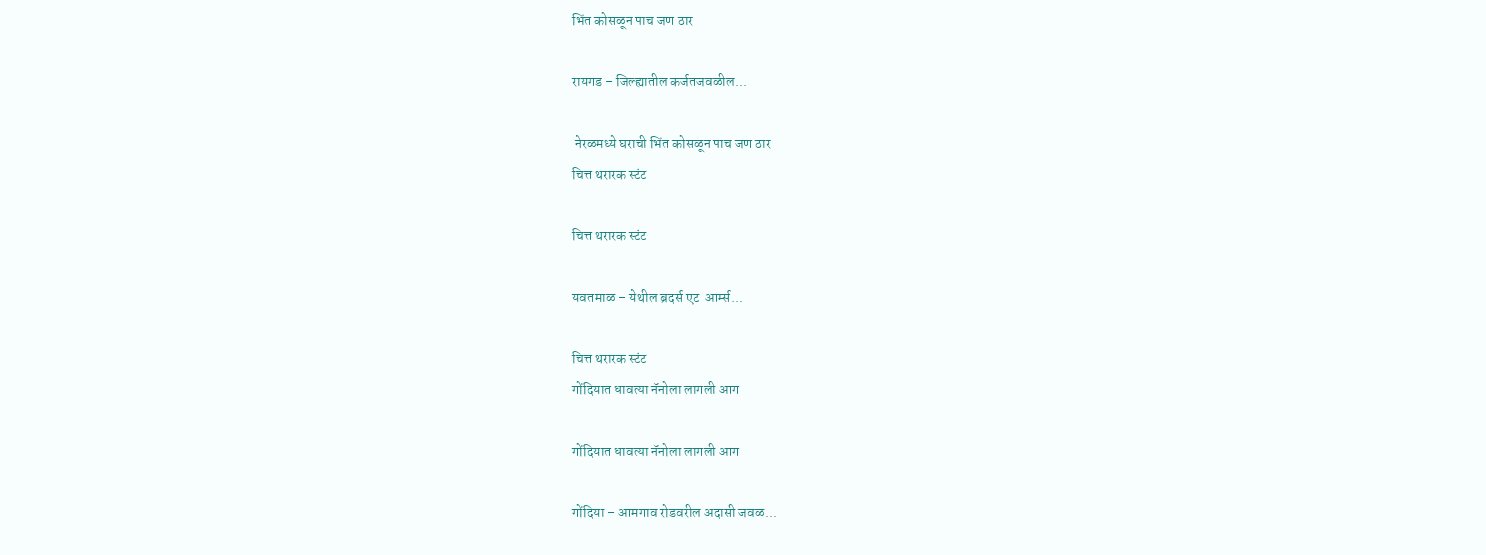भिंत कोसळून पाच जण ठार

रायगड – जिल्ह्यातील कर्जतजवळील...

 नेरळमध्ये घराची भिंत कोसळून पाच जण ठार
चित्त थरारक स्टंट

चित्त थरारक स्टंट

यवतमाळ – येथील ब्रदर्स एट  आर्म्स...

चित्त थरारक स्टंट
गोंदियात धावत्या नॅनोला लागली आग

गोंदियात धावत्या नॅनोला लागली आग

गोंदिया – आमगाव रोडवरील अदासी जवळ...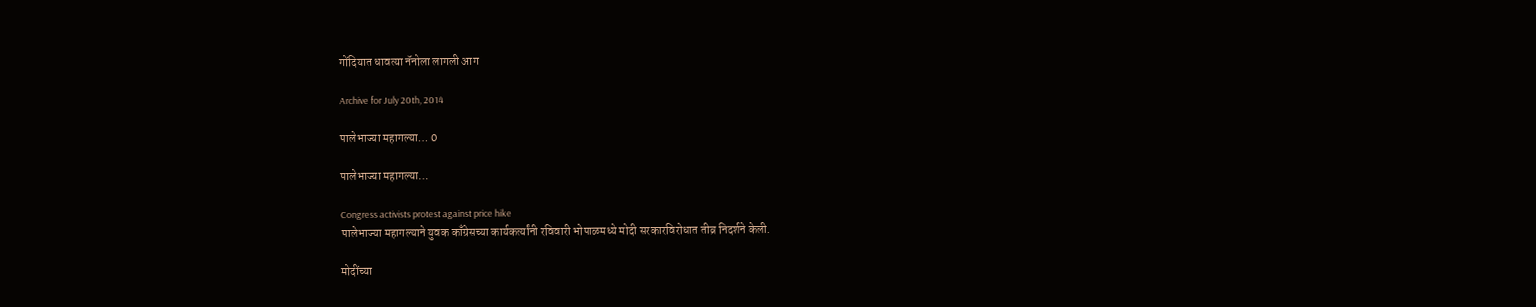गोंदियात धावत्या नॅनोला लागली आग

Archive for July 20th, 2014

पालेभाज्या महागल्या… 0

पालेभाज्या महागल्या…

Congress activists protest against price hike
पालेभाज्या महागल्याने युवक काँग्रेसच्या कार्यकर्त्यांनी रविवारी भोपाळमध्ये मोदी सरकारविरोधात तीव्र निदर्शने केली.

मोदींच्या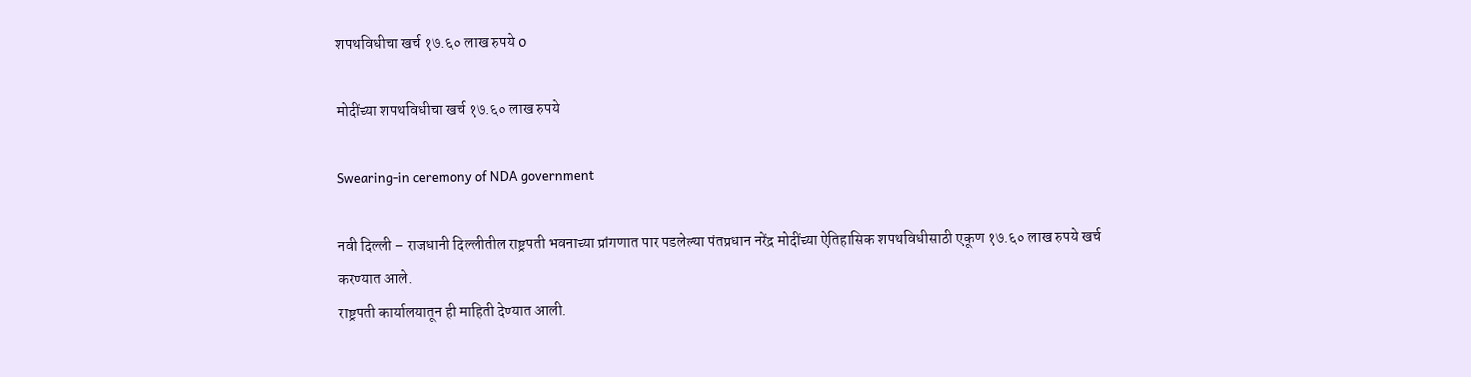शपथविधीचा खर्च १७.६० लाख रुपये 0

मोदींच्या शपथविधीचा खर्च १७.६० लाख रुपये

Swearing-in ceremony of NDA government

नवी दिल्ली – राजधानी दिल्लीतील राष्ट्रपती भवनाच्या प्रांगणात पार पडलेल्या पंतप्रधान नरेंद्र मोदींच्या ऐतिहासिक शपथविधीसाठी एकूण १७.६० लाख रुपये खर्च करण्यात आले.
राष्ट्रपती कार्यालयातून ही माहिती देण्यात आली.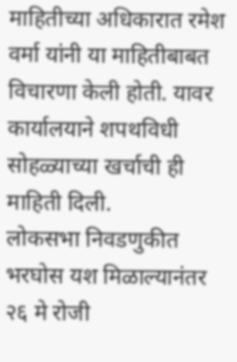माहितीच्या अधिकारात रमेश वर्मा यांनी या माहितीबाबत विचारणा केली होती. यावर कार्यालयाने शपथविधी सोहळ्याच्या खर्चाची ही माहिती दिली.
लोकसभा निवडणुकीत भरघोस यश मिळाल्यानंतर २६ मे रोजी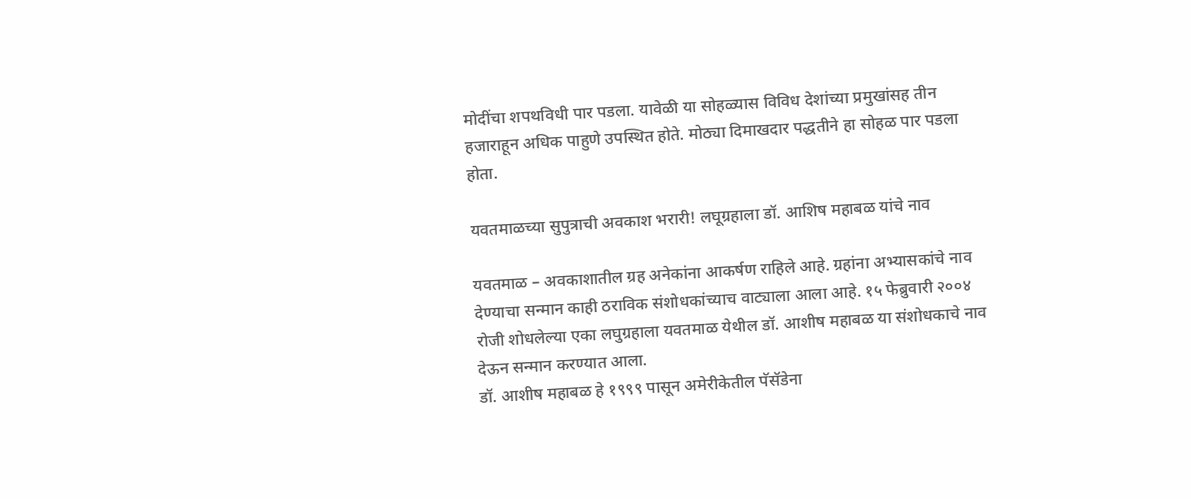मोदींचा शपथविधी पार पडला. यावेळी या सोहळ्यास विविध देशांच्या प्रमुखांसह तीन हजाराहून अधिक पाहुणे उपस्थित होते. मोठ्या दिमाखदार पद्धतीने हा सोहळ पार पडला होता.

यवतमाळच्या सुपुत्राची अवकाश भरारी! लघूग्रहाला डॉ. आशिष महाबळ यांचे नाव

यवतमाळ – अवकाशातील ग्रह अनेकांना आकर्षण राहिले आहे. ग्रहांना अभ्यासकांचे नाव देण्याचा सन्मान काही ठराविक संशोधकांच्याच वाट्याला आला आहे. १५ फेब्रुवारी २००४ रोजी शोधलेल्या एका लघुग्रहाला यवतमाळ येथील डॉ. आशीष महाबळ या संशोधकाचे नाव देऊन सन्मान करण्यात आला.
डॉ. आशीष महाबळ हे १९९९ पासून अमेरीकेतील पॅसॅडेना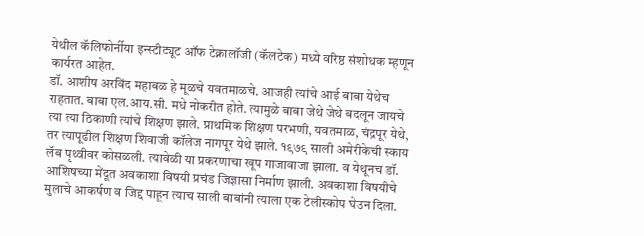येथील कॅलिफोर्नीया इन्स्टीट्यूट ऑफ टेक्नालॉजी (कॅलटेक) मध्ये वरिष्ठ संशोधक म्हणून कार्यरत आहेत.
डॉ. आशीष अरविंद महाबळ हे मूळचे यवतमाळचे. आजही त्यांचे आई बाबा येथेच राहतात. बाबा एल.आय.सी. मधे नोकरीत होते. त्यामुळे बाबा जेथे जेथे बदलून जायचे त्या त्या ठिकाणी त्यांचे शिक्षण झाले. प्राथमिक शिक्षण परभणी, यवतमाळ, चंद्रपूर येथे, तर त्यापूढील शिक्षण शिवाजी कॉलेज नागपूर येथे झाले. १९७९ साली अमेरीकेची स्काय लॅब पृथ्वीवर कोसळली. त्यावेळी या प्रकरणाचा खूप गाजावाजा झाला. व येथूनच डॉ. आशिषच्या मेंदूत अवकाशा विषयी प्रचंड जिज्ञासा निर्माण झाली. अवकाशा विषयीचे मुलाचे आकर्षण व जिद्द पाहून त्याच साली बाबांनी त्याला एक टेलीस्कोप घेउन दिला.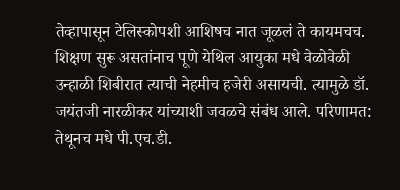तेव्हापासून टेलिस्कोपशी आशिषच नात जूळलं ते कायमचच. शिक्षण सुरू असतांनाच पूणे येथिल आयुका मधे वेळोवेळी उन्हाळी शिबीरात त्याची नेहमीच हजेरी असायची. त्यामुळे डॉ. जयंतजी नारळीकर यांच्याशी जवळचे संबंध आले. परिणामत: तेथूनच मधे पी.एच.डी.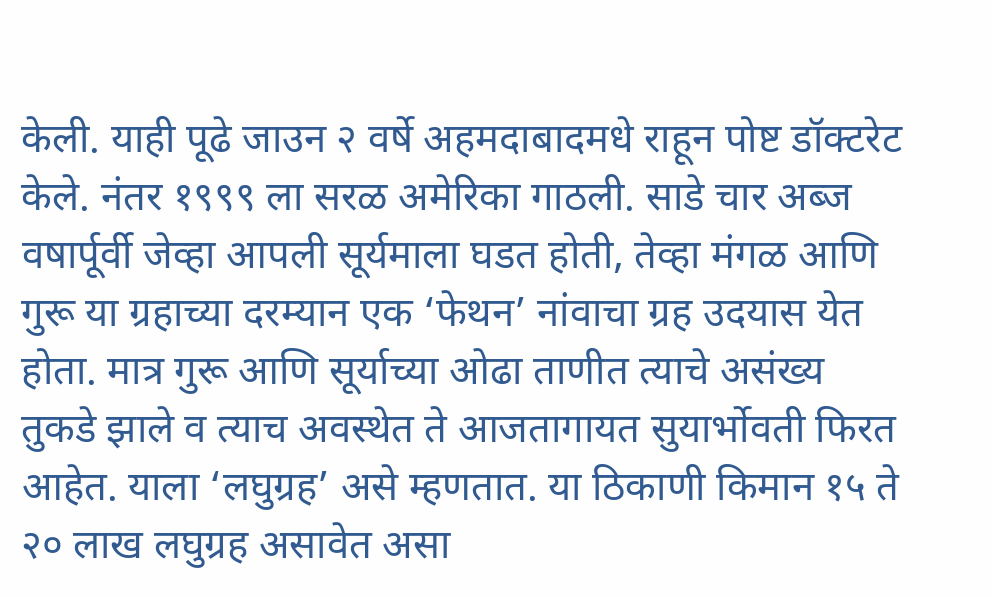केली. याही पूढे जाउन २ वर्षे अहमदाबादमधे राहून पोष्ट डॉक्टरेट केले. नंतर १९९९ ला सरळ अमेरिका गाठली. साडे चार अब्ज वषार्पूर्वी जेव्हा आपली सूर्यमाला घडत होती, तेव्हा मंगळ आणि गुरू या ग्रहाच्या दरम्यान एक ‘फेथन’ नांवाचा ग्रह उदयास येत होता. मात्र गुरू आणि सूर्याच्या ओढा ताणीत त्याचे असंख्य तुकडे झाले व त्याच अवस्थेत ते आजतागायत सुयार्भोवती फिरत आहेत. याला ‘लघुग्रह’ असे म्हणतात. या ठिकाणी किमान १५ ते २० लाख लघुग्रह असावेत असा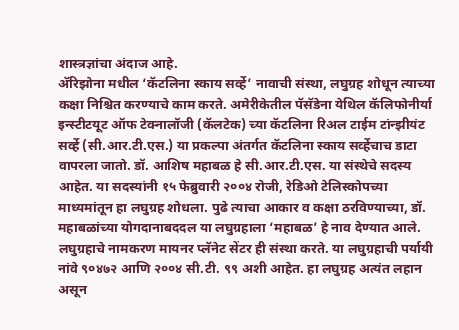शास्त्रज्ञांचा अंदाज आहे.
अ‍ॅरिझोना मधील ‘कॅटलिना स्काय सर्व्हे’ नावाची संस्था, लघुग्रह शोधून त्याच्या कक्षा निश्चित करण्याचे काम करते. अमेरीकेतील पॅसॅडेना येथिल कॅलिफोनीर्या इन्स्टीटयूट ऑफ टेक्नालॉजी (कॅलटेक) च्या कॅटलिना रिअल टाईम टांन्झीयंट सर्व्हे (सी.आर.टी.एस.) या प्रकल्पा अंतर्गत कॅटलिना स्काय सर्व्हेचाच डाटा वापरला जातो. डॉ. आशिष महाबळ हे सी.आर.टी.एस. या संस्थेचे सदस्य आहेत. या सदस्यांनी १५ फेब्रुवारी २००४ रोजी, रेडिओ टेलिस्कोपच्या माध्यमांतून हा लघुग्रह शोधला. पुढे त्याचा आकार व कक्षा ठरविण्याच्या, डॉ. महाबळांच्या योगदानाबददल या लघुग्रहाला ‘महाबळ’ हे नाव देण्यात आले. लघुग्रहाचे नामकरण मायनर प्लॅनेट सेंटर ही संस्था करते. या लघुग्रहाची पर्यायी नांवे ९०४७२ आणि २००४ सी.टी. ९९ अशी आहेत. हा लघुग्रह अत्यंत लहान असून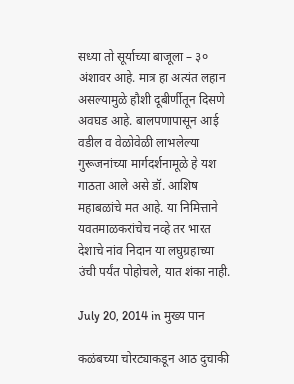सध्या तो सूर्याच्या बाजूला – ३० अंशावर आहे. मात्र हा अत्यंत लहान असल्यामुळे हौशी दूबीर्णीतून दिसणे अवघड आहे. बालपणापासून आई वडील व वेळोवेळी लाभलेल्या गुरूजनांच्या मार्गदर्शनामूळे हे यश गाठता आले असे डॉ. आशिष महाबळांचे मत आहे. या निमित्ताने यवतमाळकरांचेच नव्हे तर भारत देशाचे नांव निदान या लघुग्रहाच्या उंची पर्यंत पोहोचले, यात शंका नाही.

July 20, 2014 in मुख्य पान

कळंबच्या चोरट्याकडून आठ दुचाकी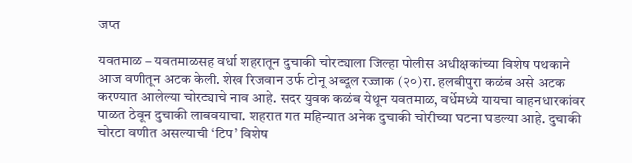जप्त

यवतमाळ – यवतमाळसह वर्धा शहरातून दुचाकी चोरट्याला जिल्हा पोलीस अधीक्षकांच्या विशेष पथकाने आज वणीतून अटक केली. शेख रिजवान उर्फ टोनू अब्दूल रज्जाक (२०)रा. हलबीपुरा कळंब असे अटक करण्यात आलेल्या चोरट्याचे नाव आहे. सदर युवक कळंब येथून यवतमाळ, वर्धेमध्ये यायचा वाहनधारकांवर पाळत ठेवून दुचाकी लाबवयाचा. शहरात गत महिन्यात अनेक दुचाकी चोरीच्या घटना घडल्या आहे. दुचाकी चोरटा वणीत असल्याची ‘टिप’ विशेष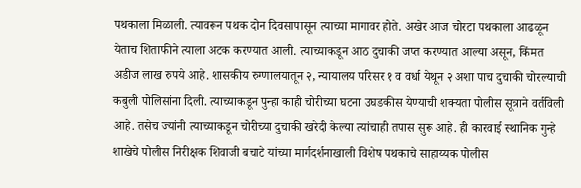पथकाला मिळाली. त्यावरून पथक दोन दिवसापासून त्याच्या मागावर होते. अखेर आज चोरटा पथकाला आढळून येताच शिताफीने त्याला अटक करण्यात आली. त्याच्याकडून आठ दुचाकी जप्त करण्यात आल्या असून, किंमत अडीज लाख रुपये आहे. शासकीय रुग्णालयातून २, न्यायालय परिसर १ व वर्धा येथून २ अशा पाच दुचाकी चोरल्याची कबुली पोलिसांना दिली. त्याच्याकडून पुन्हा काही चोरीच्या घटना उघडकीस येण्याची शक्यता पोलीस सूत्राने वर्तविली आहे. तसेच ज्यांनी त्याच्याकडून चोरीच्या दुचाकी खरेदी केल्या त्यांचाही तपास सुरू आहे. ही कारवाई स्थानिक गुन्हे शाखेचे पोलीस निरीक्षक शिवाजी बचाटे यांच्या मार्गदर्शनाखाली विशेष पथकाचे साहाय्यक पोलीस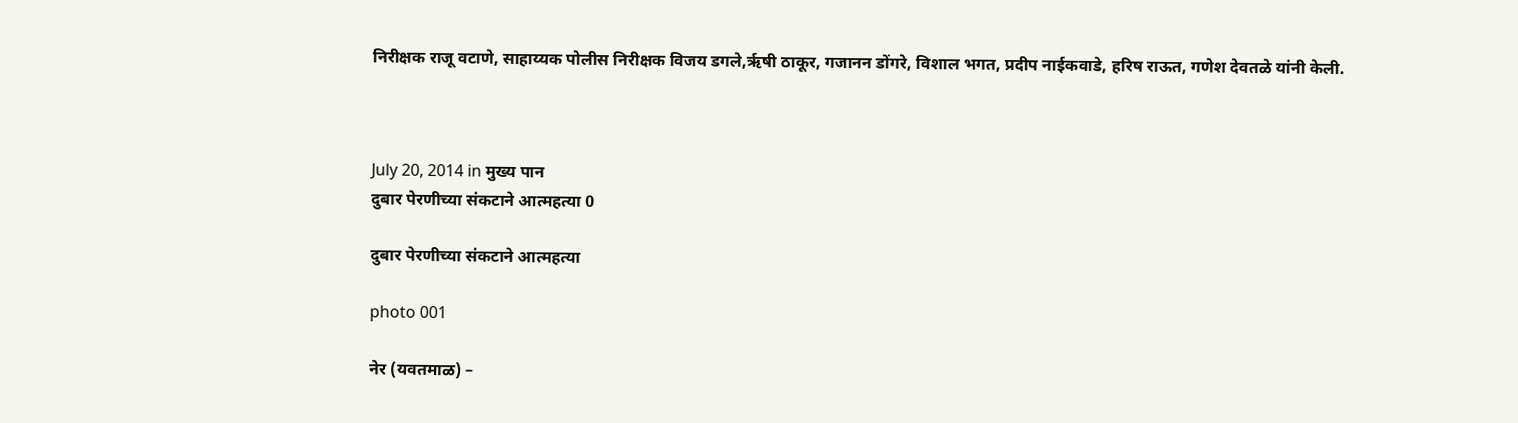निरीक्षक राजू वटाणे, साहाय्यक पोलीस निरीक्षक विजय डगले,ऋृषी ठाकूर, गजानन डोंगरे, विशाल भगत, प्रदीप नाईकवाडे, हरिष राऊत, गणेश देवतळे यांनी केली.



July 20, 2014 in मुख्य पान
दुबार पेरणीच्या संकटाने आत्महत्या 0

दुबार पेरणीच्या संकटाने आत्महत्या

photo 001

नेर (यवतमाळ) –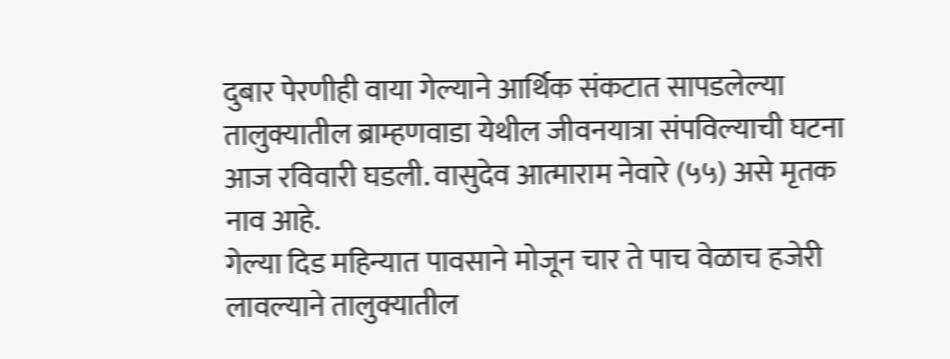दुबार पेरणीही वाया गेल्याने आर्थिक संकटात सापडलेल्या तालुक्यातील ब्राम्हणवाडा येथील जीवनयात्रा संपविल्याची घटना आज रविवारी घडली. वासुदेव आत्माराम नेवारे (५५) असे मृतक नाव आहे.
गेल्या दिड महिन्यात पावसाने मोजून चार ते पाच वेळाच हजेरी लावल्याने तालुक्यातील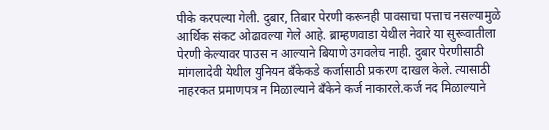पीके करपल्या गेली. दुबार, तिबार पेरणी करूनही पावसाचा पत्ताच नसल्यामुळे आर्थिक संकट ओढावल्या गेले आहे. ब्राम्हणवाडा येथील नेवारे या सुरूवातीला पेरणी केल्यावर पाउस न आल्याने बियाणे उगवलेच नाही. दुबार पेरणीसाठी मांगलादेवी येथील युनियन बँकेकडे कर्जासाठी प्रकरण दाखल केले. त्यासाठी नाहरकत प्रमाणपत्र न मिळाल्याने बँकेने कर्ज नाकारले.कर्ज नद मिळाल्याने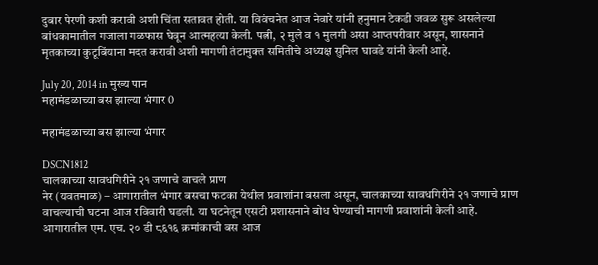दुबार पेरणी कशी करावी अशी चिंता सतावत होती. या विवंचनेत आज नेवारे यांनी हनुमान टेकडी जवळ सुरू असलेल्या बांधकामातील गजाला गळफास घेवून आत्महत्या केली. पत्नी, २ मुले व १ मुलगी असा आप्तपरीवार असून, शासनाने मृतकाच्या कुटूबिंयाना मदत करावी अशी मागणी तंटामुक्त समितीचे अध्यक्ष सुनिल घावडे यांनी केली आहे.

July 20, 2014 in मुख्य पान
महामंडळाच्या बस झाल्या भंगार 0

महामंडळाच्या बस झाल्या भंगार

DSCN1812
चालकाच्या सावधगिरीने २१ जणाचे वाचले प्राण
नेर (यवतमाळ) – आगारातील भंगार बसचा फटका येथील प्रवाशांना बसला असून, चालकाच्या सावधगिरीने २१ जणाचे प्राण वाचल्याची घटना आज रविवारी घडली. या घटनेतून एसटी प्रशासनाने बोध घेण्याची मागणी प्रवाशांनी केली आहे.
आगारातील एम. एच. २० डी ८६१६ क्रमांकाची बस आज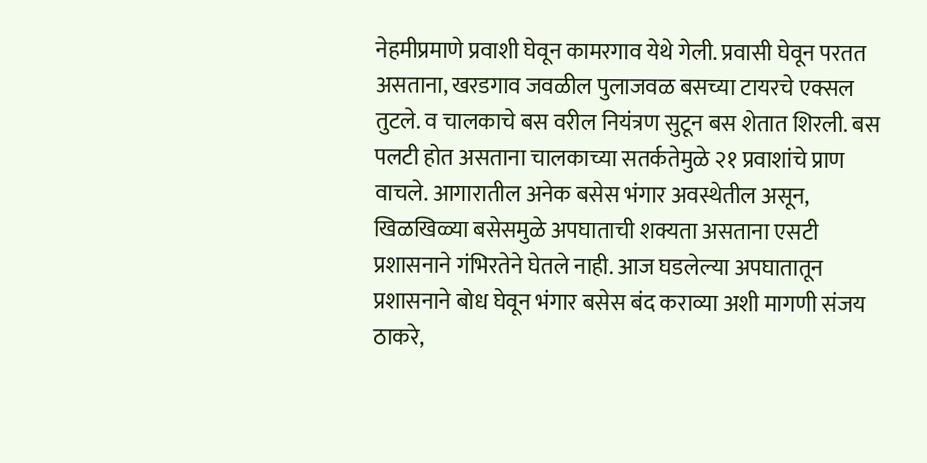नेहमीप्रमाणे प्रवाशी घेवून कामरगाव येथे गेली. प्रवासी घेवून परतत असताना, खरडगाव जवळील पुलाजवळ बसच्या टायरचे एक्सल तुटले. व चालकाचे बस वरील नियंत्रण सुटून बस शेतात शिरली. बस पलटी होत असताना चालकाच्या सतर्कतेमुळे २१ प्रवाशांचे प्राण वाचले. आगारातील अनेक बसेस भंगार अवस्थेतील असून, खिळखिळ्या बसेसमुळे अपघाताची शक्यता असताना एसटी प्रशासनाने गंभिरतेने घेतले नाही. आज घडलेल्या अपघातातून प्रशासनाने बोध घेवून भंगार बसेस बंद कराव्या अशी मागणी संजय ठाकरे,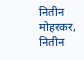नितीन मोहरकर, नितीन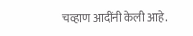चव्हाण आदींनी केली आहे.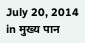July 20, 2014 in मुख्य पान